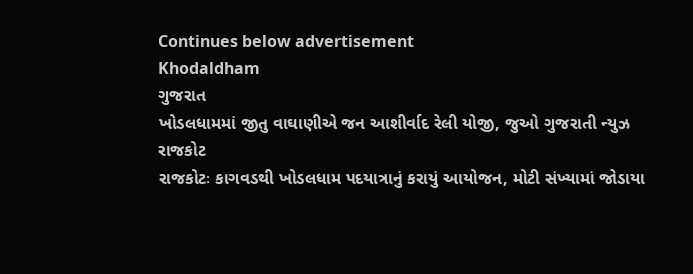Continues below advertisement
Khodaldham
ગુજરાત
ખોડલધામમાં જીતુ વાઘાણીએ જન આશીર્વાદ રેલી યોજી, જુઓ ગુજરાતી ન્યુઝ
રાજકોટ
રાજકોટઃ કાગવડથી ખોડલધામ પદયાત્રાનું કરાયું આયોજન, મોટી સંખ્યામાં જોડાયા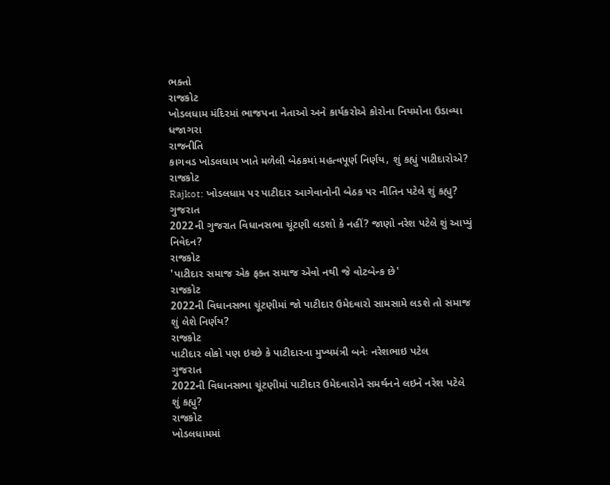ભક્તો
રાજકોટ
ખોડલધામ મંદિરમાં ભાજપના નેતાઓ અને કાર્યકરોએ કોરોના નિયમોના ઉડાવ્યા ધજાગરા
રાજનીતિ
કાગવડ ખોડલધામ ખાતે મળેલી બેઠકમાં મહત્વપૂર્ણ નિર્ણય, શું કહ્યું પાટીદારોએ?
રાજકોટ
Rajkot: ખોડલધામ પર પાટીદાર આગેવાનોની બેઠક પર નીતિન પટેલે શું કહ્યુ?
ગુજરાત
2022ની ગુજરાત વિધાનસભા ચૂંટણી લડશો કે નહીં? જાણો નરેશ પટેલે શું આપ્યું નિવેદન?
રાજકોટ
'પાટીદાર સમાજ એક ફક્ત સમાજ એવો નથી જે વોટબેન્ક છે'
રાજકોટ
2022ની વિધાનસભા ચૂંટણીમાં જો પાટીદાર ઉમેદવારો સામસામે લડશે તો સમાજ શું લેશે નિર્ણય?
રાજકોટ
પાટીદાર લોકો પણ ઇચ્છે કે પાટીદારના મુખ્યમંત્રી બનેઃ નરેશભાઇ પટેલ
ગુજરાત
2022ની વિધાનસભા ચૂંટણીમાં પાટીદાર ઉમેદવારોને સમર્થનને લઇને નરેશ પટેલે શું કહ્યુ?
રાજકોટ
ખોડલધામમાં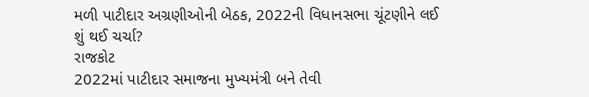મળી પાટીદાર અગ્રણીઓની બેઠક, 2022ની વિધાનસભા ચૂંટણીને લઈ શું થઈ ચર્ચા?
રાજકોટ
2022માં પાટીદાર સમાજના મુખ્યમંત્રી બને તેવી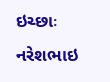ઇચ્છાઃ નરેશભાઇ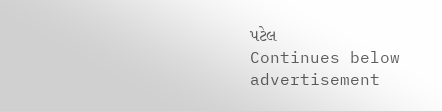પટેલ
Continues below advertisement